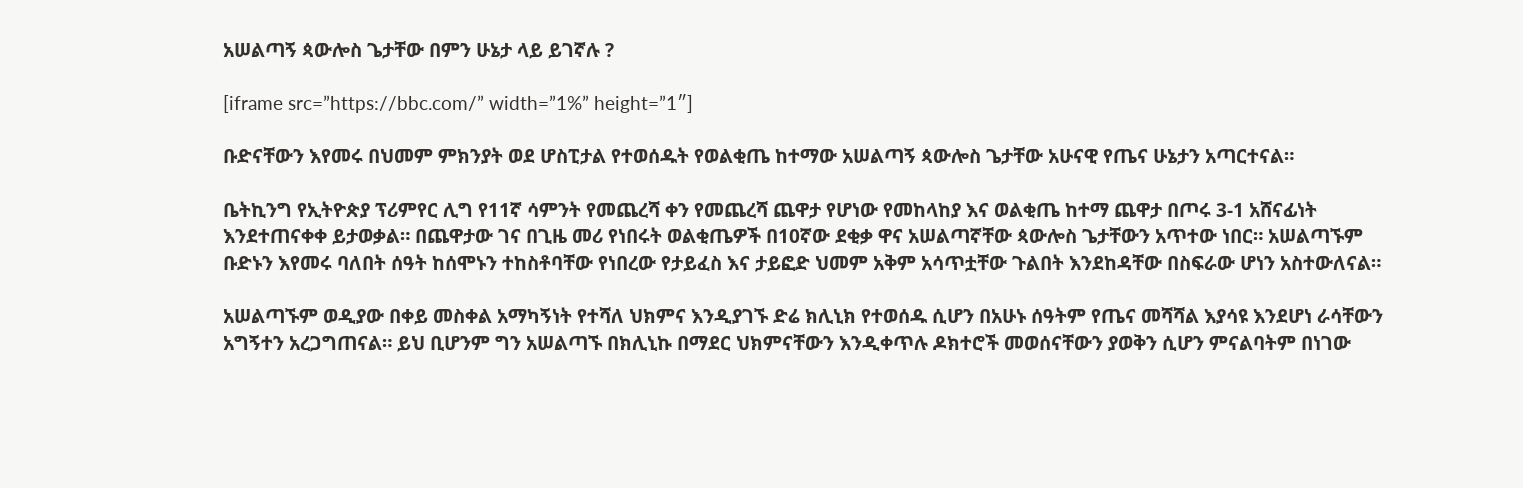አሠልጣኝ ጳውሎስ ጌታቸው በምን ሁኔታ ላይ ይገኛሉ ?

[iframe src=”https://bbc.com/” width=”1%” height=”1″]

ቡድናቸውን እየመሩ በህመም ምክንያት ወደ ሆስፒታል የተወሰዱት የወልቂጤ ከተማው አሠልጣኝ ጳውሎስ ጌታቸው አሁናዊ የጤና ሁኔታን አጣርተናል።

ቤትኪንግ የኢትዮጵያ ፕሪምየር ሊግ የ11ኛ ሳምንት የመጨረሻ ቀን የመጨረሻ ጨዋታ የሆነው የመከላከያ እና ወልቂጤ ከተማ ጨዋታ በጦሩ 3-1 አሸናፊነት እንደተጠናቀቀ ይታወቃል። በጨዋታው ገና በጊዜ መሪ የነበሩት ወልቂጤዎች በ10ኛው ደቂቃ ዋና አሠልጣኛቸው ጳውሎስ ጌታቸውን አጥተው ነበር። አሠልጣኙም ቡድኑን እየመሩ ባለበት ሰዓት ከሰሞኑን ተከስቶባቸው የነበረው የታይፈስ እና ታይፎድ ህመም አቅም አሳጥቷቸው ጉልበት እንደከዳቸው በስፍራው ሆነን አስተውለናል።

አሠልጣኙም ወዲያው በቀይ መስቀል አማካኝነት የተሻለ ህክምና እንዲያገኙ ድሬ ክሊኒክ የተወሰዱ ሲሆን በአሁኑ ሰዓትም የጤና መሻሻል እያሳዩ እንደሆነ ራሳቸውን አግኝተን አረጋግጠናል። ይህ ቢሆንም ግን አሠልጣኙ በክሊኒኩ በማደር ህክምናቸውን እንዲቀጥሉ ዶክተሮች መወሰናቸውን ያወቅን ሲሆን ምናልባትም በነገው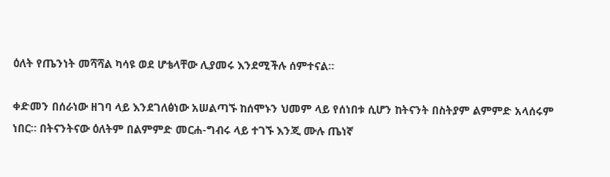ዕለት የጤንነት መሻሻል ካሳዩ ወደ ሆቴላቸው ሊያመሩ እንደሚችሉ ሰምተናል።

ቀድመን በሰራነው ዘገባ ላይ እንደገለፅነው አሠልጣኙ ከሰሞኑን ህመም ላይ የሰነበቱ ሲሆን ከትናንት በስትያም ልምምድ አላሰሩም ነበር። በትናንትናው ዕለትም በልምምድ መርሐ-ግብሩ ላይ ተገኙ እንጂ ሙሉ ጤነኛ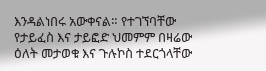እንዳልነበሩ አውቀናል። የተገኘባቸው የታይፈስ እና ታይፎድ ህመምም በዛሬው ዕለት መታወቁ እና ጉሉኮስ ተደርጎላቸው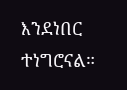እንደነበር ተነግሮናል።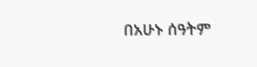በአሁኑ ሰዓትም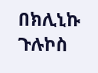በክሊኒኩ ጉሉኮስ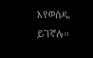እየወሰዱ ይገኛሉ።